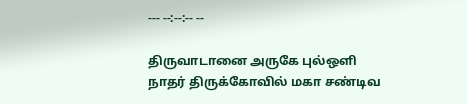--- --:--:-- --

திருவாடானை அருகே புல்ஒளி நாதர் திருக்கோவில் மகா சண்டிவ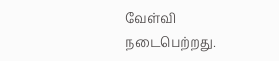வேள்வி  நடைபெற்றது.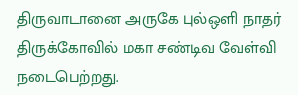திருவாடானை அருகே புல்ஒளி நாதர் திருக்கோவில் மகா சண்டிவ வேள்வி  நடைபெற்றது.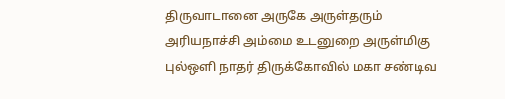திருவாடானை அருகே அருள்தரும் அரியநாச்சி அம்மை உடனுறை அருள்மிகு புல்ஒளி நாதர் திருக்கோவில் மகா சண்டிவ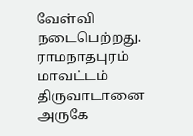வேள்வி  நடைபெற்றது.   ராமநாதபுரம் மாவட்டம் திருவாடானை அருகே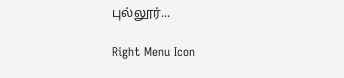புல்லூர்...

Right Menu Icon